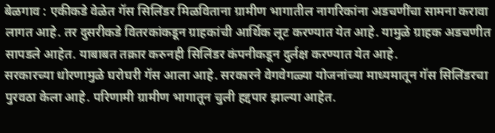बेळगाव : एकीकडे वेळेत गॅस सिलिंडर मिळविताना ग्रामीण भागातील नागरिकांना अडचणींचा सामना करावा लागत आहे. तर दुसरीकडे वितरकांकडून ग्राहकांची आर्थिक लूट करण्यात येत आहे. यामुळे ग्राहक अडचणीत सापडले आहेत. याबाबत तक्रार करुनही सिलिंडर कंपनीकडून दुर्लक्ष करण्यात येत आहे.
सरकारच्या धोरणामुळे घरोघरी गॅस आला आहे. सरकारने वेगवेगळ्या योजनांच्या माध्यमातून गॅस सिलिंडरचा पुरवठा केला आहे. परिणामी ग्रामीण भागातून चुली हद्दपार झाल्या आहेत.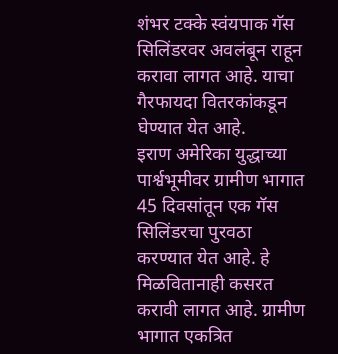शंभर टक्के स्वंयपाक गॅस सिलिंडरवर अवलंबून राहून करावा लागत आहे. याचा गैरफायदा वितरकांकडून घेण्यात येत आहे.
इराण अमेरिका युद्धाच्या पार्श्वभूमीवर ग्रामीण भागात 45 दिवसांतून एक गॅस सिलिंडरचा पुरवठा करण्यात येत आहे. हे मिळवितानाही कसरत करावी लागत आहे. ग्रामीण भागात एकत्रित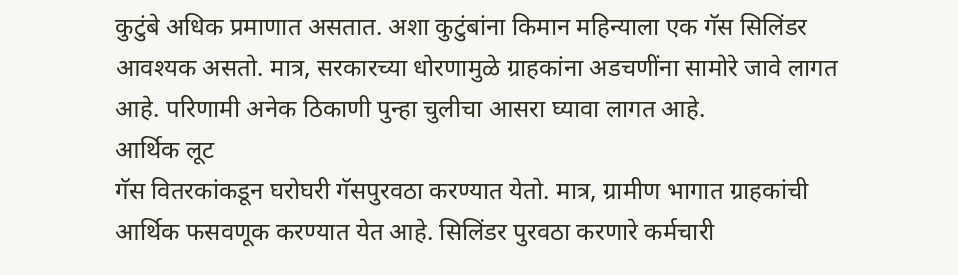कुटुंबे अधिक प्रमाणात असतात. अशा कुटुंबांना किमान महिन्याला एक गॅस सिलिंडर आवश्यक असतो. मात्र, सरकारच्या धोरणामुळे ग्राहकांना अडचणींना सामोरे जावे लागत आहे. परिणामी अनेक ठिकाणी पुन्हा चुलीचा आसरा घ्यावा लागत आहे.
आर्थिक लूट
गॅस वितरकांकडून घरोघरी गॅसपुरवठा करण्यात येतो. मात्र, ग्रामीण भागात ग्राहकांची आर्थिक फसवणूक करण्यात येत आहे. सिलिंडर पुरवठा करणारे कर्मचारी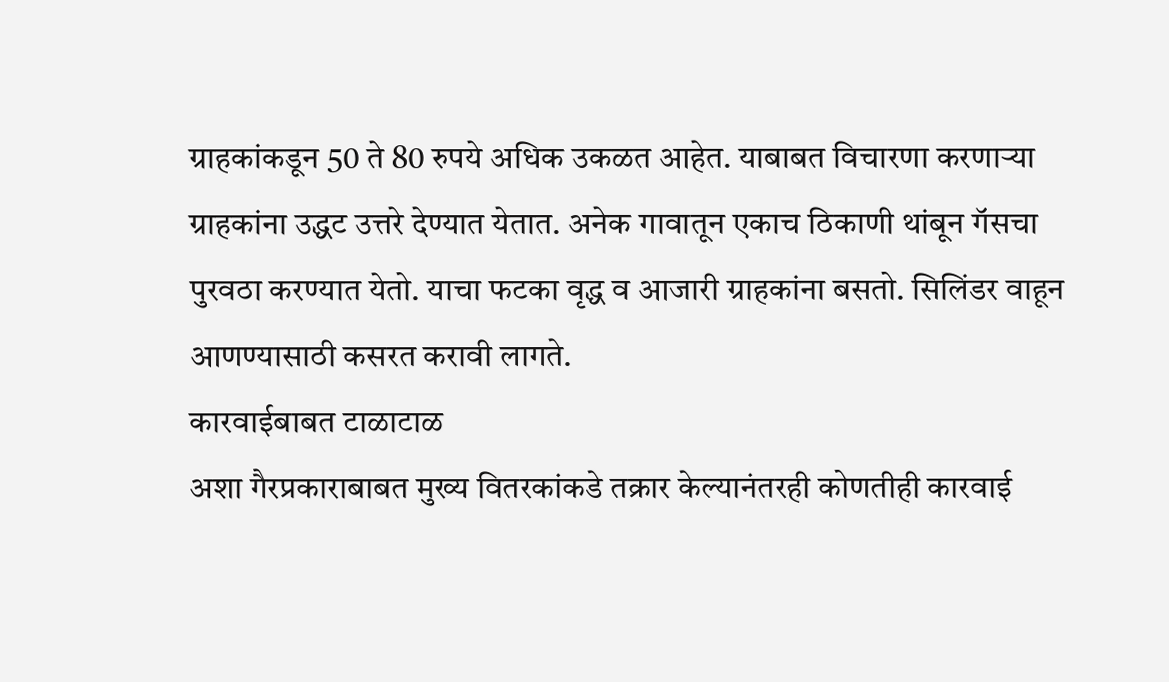ग्राहकांकडून 50 ते 80 रुपये अधिक उकळत आहेत. याबाबत विचारणा करणाऱ्या ग्राहकांना उद्धट उत्तरे देण्यात येतात. अनेक गावातून एकाच ठिकाणी थांबून गॅसचा पुरवठा करण्यात येतो. याचा फटका वृद्ध व आजारी ग्राहकांना बसतो. सिलिंडर वाहून आणण्यासाठी कसरत करावी लागते.
कारवाईबाबत टाळाटाळ
अशा गैरप्रकाराबाबत मुख्य वितरकांकडे तक्रार केल्यानंतरही कोणतीही कारवाई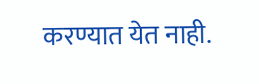करण्यात येत नाही.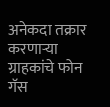अनेकदा तक्रार करणाऱ्या ग्राहकांचे फोन गॅस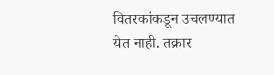वितरकांकडून उचलण्यात येत नाही. तक्रार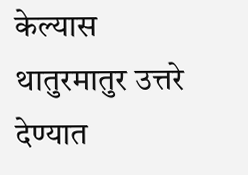केल्यास थातुरमातुर उत्तरे देण्यात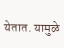येतात. यामुळे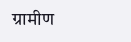ग्रामीण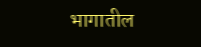भागातील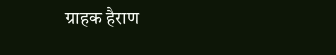ग्राहक हैराण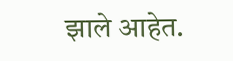झाले आहेत.